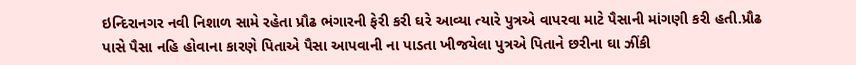ઇન્દિરાનગર નવી નિશાળ સામે રહેતા પ્રૌઢ ભંગારની ફેરી કરી ઘરે આવ્યા ત્યારે પુત્રએ વાપરવા માટે પૈસાની માંગણી કરી હતી.પ્રૌઢ પાસે પૈસા નહિ હોવાના કારણે પિતાએ પૈસા આપવાની ના પાડતા ખીજયેલા પુત્રએ પિતાને છરીના ઘા ઝીંકી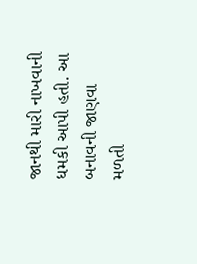જાનથી મારી નાખવાની ધમકી આપી હતી. આ બનાવની જાણવા મળતી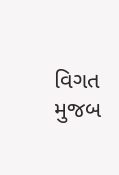વિગત મુજબ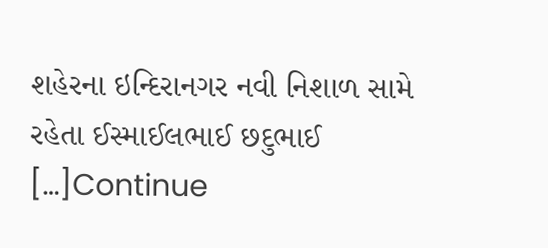શહેરના ઇન્દિરાનગર નવી નિશાળ સામે રહેતા ઈસ્માઈલભાઈ છદુભાઈ […]Continue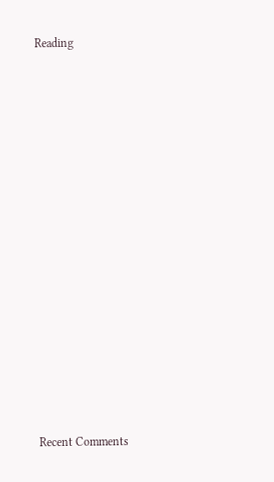Reading


















Recent Comments